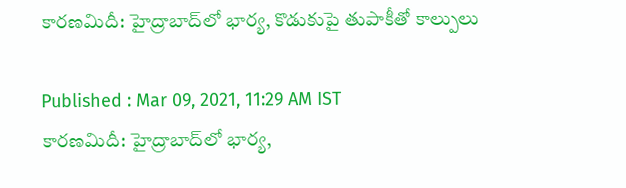కారణమిదీ: హైద్రాబాద్‌లో భార్య, కొడుకుపై తుపాకీతో కాల్పులు

Published : Mar 09, 2021, 11:29 AM IST
కారణమిదీ: హైద్రాబాద్‌లో భార్య,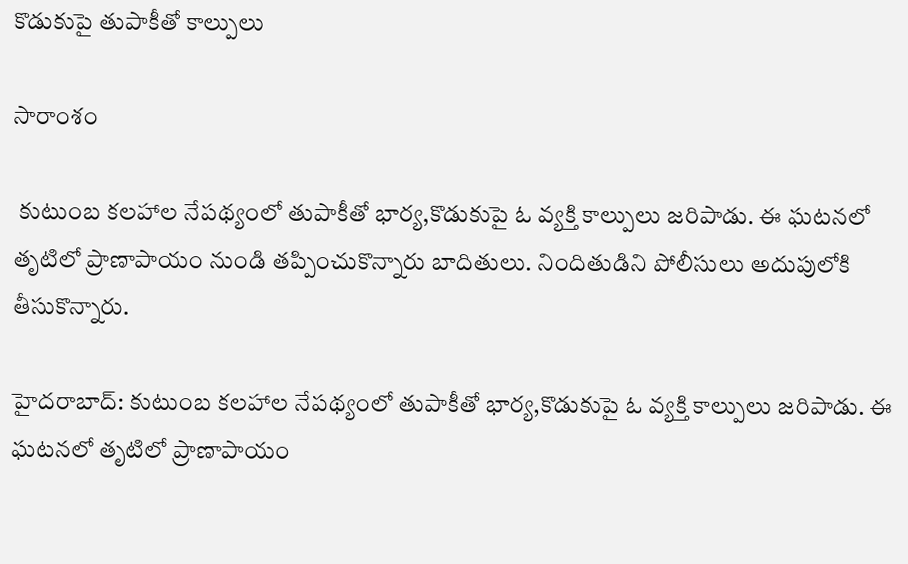కొడుకుపై తుపాకీతో కాల్పులు

సారాంశం

 కుటుంబ కలహాల నేపథ్యంలో తుపాకీతో భార్య,కొడుకుపై ఓ వ్యక్తి కాల్పులు జరిపాడు. ఈ ఘటనలో తృటిలో ప్రాణాపాయం నుండి తప్పించుకొన్నారు బాదితులు. నిందితుడిని పోలీసులు అదుపులోకి తీసుకొన్నారు.

హైదరాబాద్: కుటుంబ కలహాల నేపథ్యంలో తుపాకీతో భార్య,కొడుకుపై ఓ వ్యక్తి కాల్పులు జరిపాడు. ఈ ఘటనలో తృటిలో ప్రాణాపాయం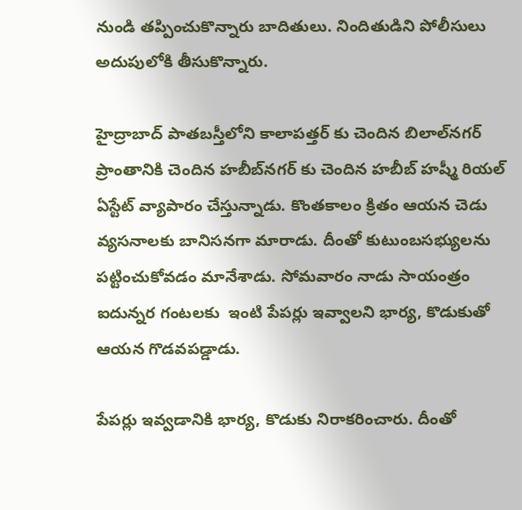నుండి తప్పించుకొన్నారు బాదితులు. నిందితుడిని పోలీసులు అదుపులోకి తీసుకొన్నారు.

హైద్రాబాద్ పాతబస్తీలోని కాలాపత్తర్ కు చెందిన బిలాల్‌నగర్ ప్రాంతానికి చెందిన హబీబ్‌నగర్ కు చెందిన హబీబ్ హష్మీ రియల్ ఏస్టేట్ వ్యాపారం చేస్తున్నాడు. కొంతకాలం క్రితం ఆయన చెడు వ్యసనాలకు బానిసనగా మారాడు. దీంతో కుటుంబసభ్యులను పట్టించుకోవడం మానేశాడు. సోమవారం నాడు సాయంత్రం ఐదున్నర గంటలకు  ఇంటి పేపర్లు ఇవ్వాలని భార్య, కొడుకుతో ఆయన గొడవపడ్డాడు.

పేపర్లు ఇవ్వడానికి భార్య, కొడుకు నిరాకరించారు. దీంతో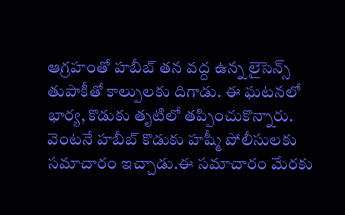ఆగ్రహంతో హబీబ్ తన వద్ద ఉన్న లైసెన్స్ తుపాకీతో కాల్పులకు దిగాడు. ఈ ఘటనలో భార్య, కొడుకు తృటిలో తప్పించుకొన్నారు. వెంటనే హబీబ్ కొడుకు హష్మీ పోలీసులకు సమాచారం ఇచ్చాడు.ఈ సమాచారం మేరకు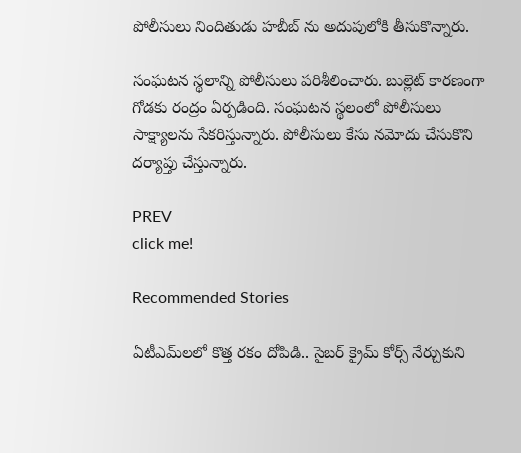పోలీసులు నిందితుడు హబీబ్ ను అదుపులోకి తీసుకొన్నారు.

సంఘటన స్థలాన్ని పోలీసులు పరిశీలించారు. బుల్లెట్ కారణంగా గోడకు రంద్రం ఏర్పడింది. సంఘటన స్థలంలో పోలీసులు సాక్ష్యాలను సేకరిస్తున్నారు. పోలీసులు కేసు నమోదు చేసుకొని దర్యాప్తు చేస్తున్నారు.

PREV
click me!

Recommended Stories

ఏటీఎమ్‌లలో కొత్త ర‌కం దోపిడి.. సైబ‌ర్ క్రైమ్ కోర్స్ నేర్చుకుని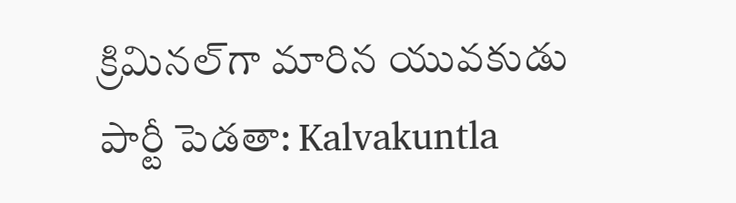క్రిమిన‌ల్‌గా మారిన యువ‌కుడు
పార్టీ పెడతా: Kalvakuntla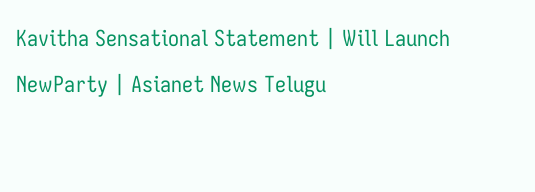Kavitha Sensational Statement | Will Launch NewParty | Asianet News Telugu